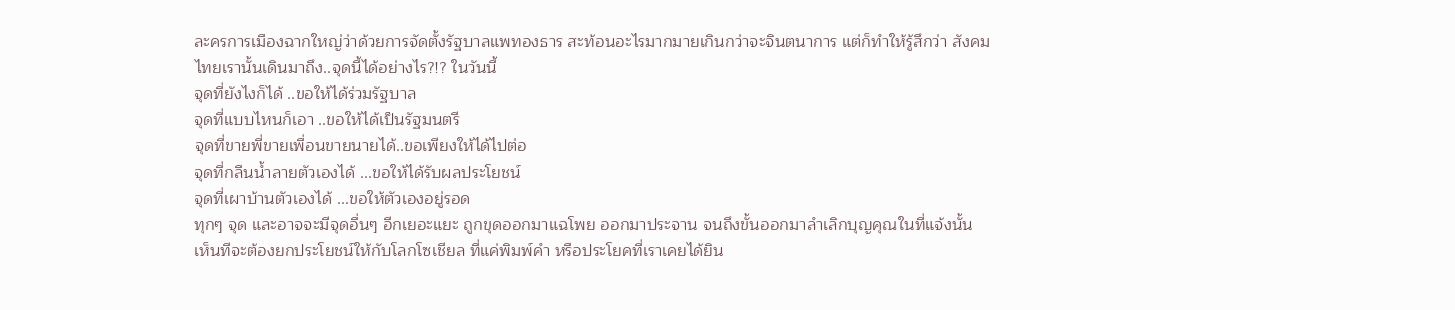ละครการเมืองฉากใหญ่ว่าด้วยการจัดตั้งรัฐบาลแพทองธาร สะท้อนอะไรมากมายเกินกว่าจะจินตนาการ แต่ก็ทำให้รู้สึกว่า สังคมไทยเรานั้นเดินมาถึง..จุดนี้ได้อย่างไร?!? ในวันนี้
จุดที่ยังไงก็ได้ ..ขอให้ได้ร่วมรัฐบาล
จุดที่แบบไหนก็เอา ..ขอให้ได้เป็นรัฐมนตรี
จุดที่ขายพี่ขายเพื่อนขายนายได้..ขอเพียงให้ได้ไปต่อ
จุดที่กลืนน้ำลายตัวเองได้ ...ขอให้ได้รับผลประโยชน์
จุดที่เผาบ้านตัวเองได้ ...ขอให้ตัวเองอยู่รอด
ทุกๆ จุด และอาจจะมีจุดอื่นๆ อีกเยอะแยะ ถูกขุดออกมาแฉโพย ออกมาประจาน จนถึงขั้นออกมาลำเลิกบุญคุณในที่แจ้งนั้น เห็นทีจะต้องยกประโยชน์ให้กับโลกโซเชียล ที่แค่พิมพ์คำ หรือประโยคที่เราเคยได้ยิน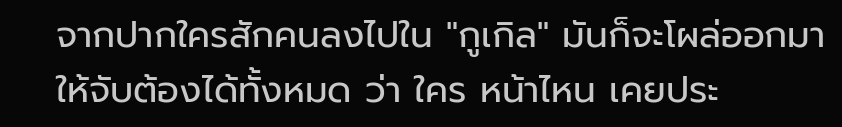จากปากใครสักคนลงไปใน "กูเกิล" มันก็จะโผล่ออกมาให้จับต้องได้ทั้งหมด ว่า ใคร หน้าไหน เคยประ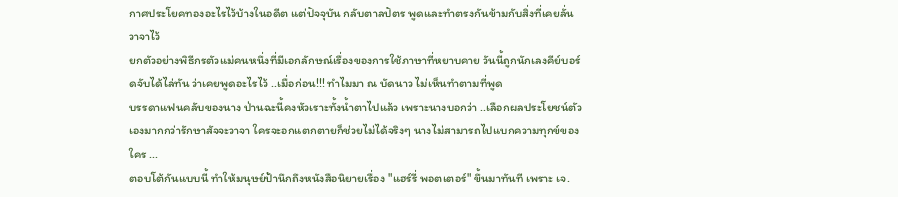กาศประโยคทองอะไรไว้บ้างในอดีต แต่ปัจจุบัน กลับตาลปัตร พูดและทำตรงกันข้ามกับสิ่งที่เคยลั่นวาจาไว้
ยกตัวอย่างพิธีกรตัวแม่คนหนึ่งที่มีเอกลักษณ์เรื่องของการใช้ภาษาที่หยาบคาย วันนี้ถูกนักเลงคีย์บอร์ดจับได้ไล่ทัน ว่าเคยพูดอะไรไว้ ..เมื่อก่อน!!! ทำไมมา ณ บัดนาว ไม่เห็นทำตามที่พูด
บรรดาแฟนคลับของนาง ป่านฉะนี้คงหัวเราะทั้งน้ำตาไปแล้ว เพราะนางบอกว่า ..เลือกผลประโยชน์ตัวเองมากกว่ารักษาสัจจะวาจา ใครจะอกแตกตายก็ช่วยไม่ได้จริงๆ นางไม่สามารถไปแบกความทุกข์ของใคร ...
ตอบโต้กันแบบนี้ ทำให้มนุษย์ป้านึกถึงหนังสือนิยายเรื่อง "แฮร์รี่ พอตเตอร์" ขึ้นมาทันที เพราะ เจ.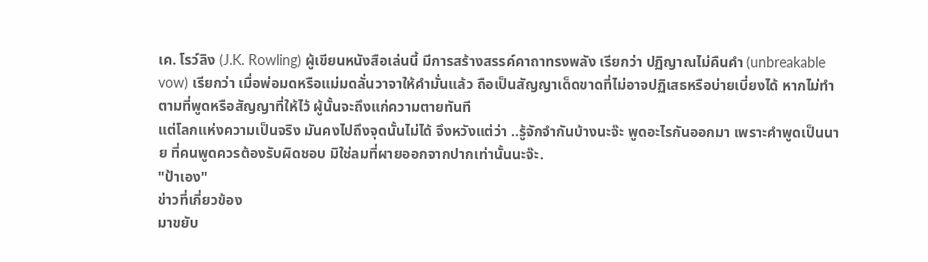เค. โรว์ลิง (J.K. Rowling) ผู้เขียนหนังสือเล่นนี้ มีการสร้างสรรค์คาถาทรงพลัง เรียกว่า ปฏิญาณไม่คืนคำ (unbreakable vow) เรียกว่า เมื่อพ่อมดหรือแม่มดลั่นวาจาให้คำมั่นแล้ว ถือเป็นสัญญาเด็ดขาดที่ไม่อาจปฏิเสธหรือบ่ายเบี่ยงได้ หากไม่ทำตามที่พูดหรือสัญญาที่ให้ไว้ ผู้นั้นจะถึงแก่ความตายทันที
แต่โลกแห่งความเป็นจริง มันคงไปถึงจุดนั้นไม่ได้ จึงหวังแต่ว่า ..รู้จักจำกันบ้างนะจ๊ะ พูดอะไรกันออกมา เพราะคำพูดเป็นนาย ที่คนพูดควรต้องรับผิดชอบ มิใช่ลมที่ผายออกจากปากเท่านั้นนะจ๊ะ.
"ป้าเอง"
ข่าวที่เกี่ยวข้อง
มาขยับ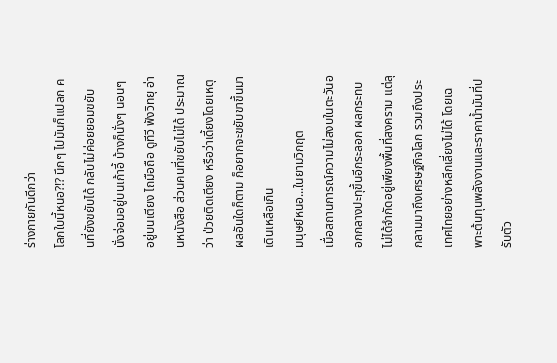ร่างกายกันดีกว่า
โลกใบนี้หนอ?!? นึกๆ ไปมันก็แปลก คนที่ยังขยับได้ กลับไม่ค่อยยอมขยับ นั่งจ่อมอยู่บนเก้าอี้ บ้างก็นั่งๆ นอนๆ อยู่บนเตียง ไถมือถือ ดูทีวี ฟังวิทยุ อ่านหนังสือ ส่วนคนที่ขยับไม่ได้ ประมาณว่า ป่วยติดเตียง หรือว่าเดี้ยงโดยเหตุผลอันใดก็ตาม ก็อยากจะขยับขาขึ้นมาเดินเหลือเกิน
มนุษย์หนอ...ในยามวิกฤต
เมื่อสถานการณ์ความไม่สงบในตะวันออกกลางปะทุขึ้นอีกระลอก ผลกระทบไม่ได้จำกัดอยู่เพียงพื้นที่สงคราม แต่ลุกลามมาถึงเศรษฐกิจโลก รวมถึงประเทศไทยอย่างหลีกเลี่ยงไม่ได้ โดยเฉพาะต้นทุนพลังงานและราคาน้ำมันที่ปรับตัว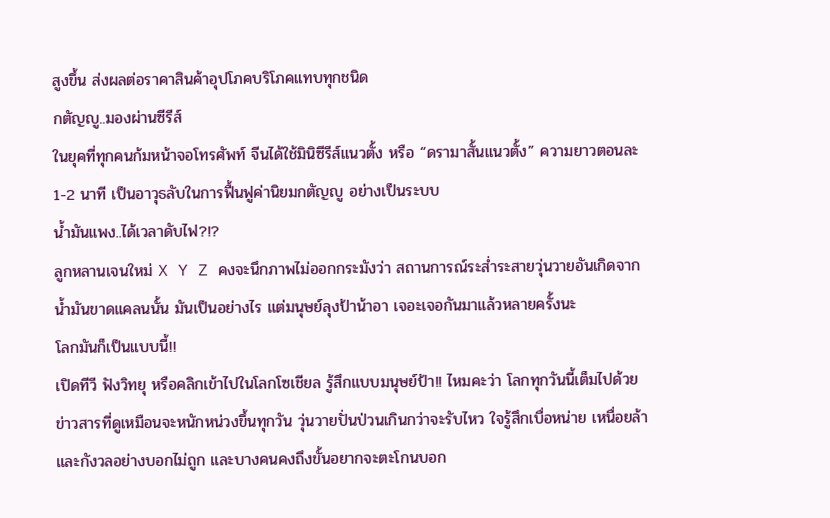สูงขึ้น ส่งผลต่อราคาสินค้าอุปโภคบริโภคแทบทุกชนิด
กตัญญู..มองผ่านซีรีส์
ในยุคที่ทุกคนก้มหน้าจอโทรศัพท์ จีนได้ใช้มินิซีรีส์แนวตั้ง หรือ “ดรามาสั้นแนวตั้ง” ความยาวตอนละ 1-2 นาที เป็นอาวุธลับในการฟื้นฟูค่านิยมกตัญญู อย่างเป็นระบบ
น้ำมันแพง..ได้เวลาดับไฟ?!?
ลูกหลานเจนใหม่ X Y Z คงจะนึกภาพไม่ออกกระมังว่า สถานการณ์ระส่ำระสายวุ่นวายอันเกิดจากน้ำมันขาดแคลนนั้น มันเป็นอย่างไร แต่มนุษย์ลุงป้าน้าอา เจอะเจอกันมาแล้วหลายครั้งนะ
โลกมันก็เป็นแบบนี้!!
เปิดทีวี ฟังวิทยุ หรือคลิกเข้าไปในโลกโซเชียล รู้สึกแบบมนุษย์ป้า!! ไหมคะว่า โลกทุกวันนี้เต็มไปด้วยข่าวสารที่ดูเหมือนจะหนักหน่วงขึ้นทุกวัน วุ่นวายปั่นป่วนเกินกว่าจะรับไหว ใจรู้สึกเบื่อหน่าย เหนื่อยล้า และกังวลอย่างบอกไม่ถูก และบางคนคงถึงขั้นอยากจะตะโกนบอก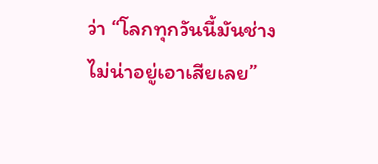ว่า “โลกทุกวันนี้มันช่างไม่น่าอยู่เอาเสียเลย”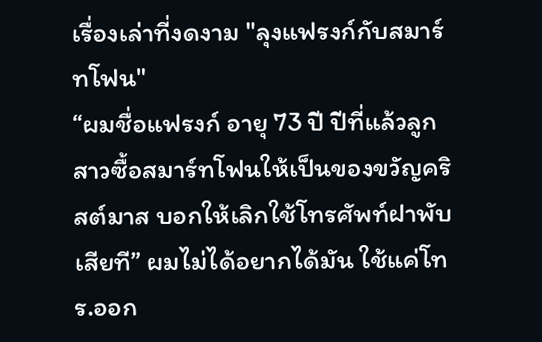เรื่องเล่าที่งดงาม "ลุงแฟรงก์กับสมาร์ทโฟน"
“ผมชื่อแฟรงก์ อายุ 73 ปี ปีที่แล้วลูกสาวซื้อสมาร์ทโฟนให้เป็นของขวัญคริสต์มาส บอกให้เลิกใช้โทรศัพท์ฝาพับเสียที” ผมไม่ได้อยากได้มัน ใช้แค่โทร.ออก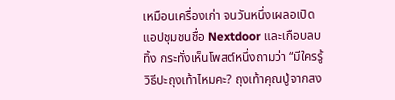เหมือนเครื่องเก่า จนวันหนึ่งเผลอเปิดแอปชุมชนชื่อ Nextdoor และเกือบลบทิ้ง กระทั่งเห็นโพสต์หนึ่งถามว่า “มีใครรู้วิธีปะถุงเท้าไหมคะ? ถุงเท้าคุณปู่จากสง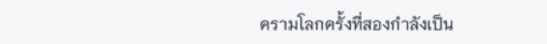ครามโลกครั้งที่สองกำลังเป็น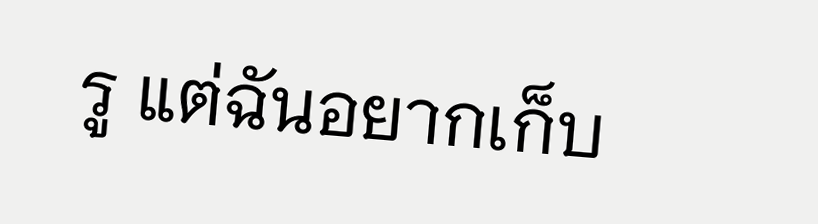รู แต่ฉันอยากเก็บ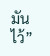มันไว้”